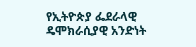የኢትዮጵያ ፌደራላዊ ዴሞክራሲያዊ አንድነት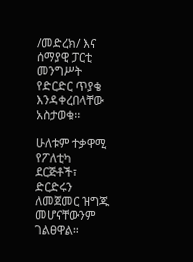/መድረክ/ እና ሰማያዊ ፓርቲ መንግሥት የድርድር ጥያቄ እንዳቀረበላቸው አስታወቁ፡፡

ሁለቱም ተቃዋሚ የፖለቲካ ደርጅቶች፣ ድርድሩን ለመጀመር ዝግጁ መሆናቸውንም ገልፀዋል።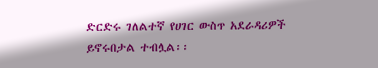ድርድሩ ገለልተኛ የሀገር ውስጥ አደራዳሪዎች ይኖሩበታል ተብሏል፡፡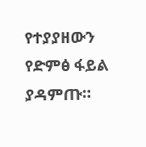የተያያዘውን የድምፅ ፋይል ያዳምጡ።